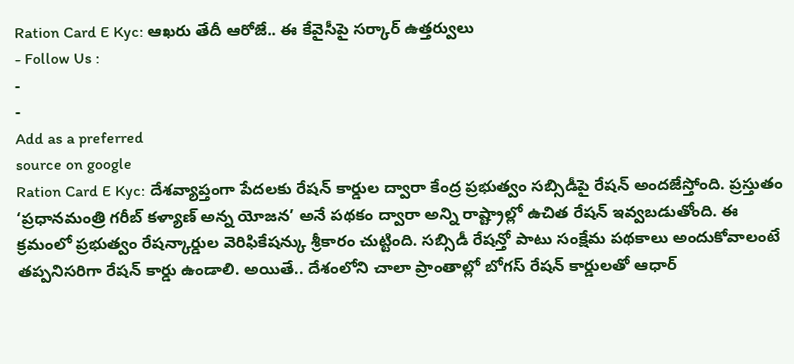Ration Card E Kyc: ఆఖరు తేదీ ఆరోజే.. ఈ కేవైసీపై సర్కార్ ఉత్తర్వులు
- Follow Us :
-
-
Add as a preferred
source on google
Ration Card E Kyc: దేశవ్యాప్తంగా పేదలకు రేషన్ కార్డుల ద్వారా కేంద్ర ప్రభుత్వం సబ్సిడీపై రేషన్ అందజేస్తోంది. ప్రస్తుతం ‘ప్రధానమంత్రి గరీబ్ కళ్యాణ్ అన్న యోజన’ అనే పథకం ద్వారా అన్ని రాష్ట్రాల్లో ఉచిత రేషన్ ఇవ్వబడుతోంది. ఈ క్రమంలో ప్రభుత్వం రేషన్కార్డుల వెరిఫికేషన్కు శ్రీకారం చుట్టింది. సబ్సిడీ రేషన్తో పాటు సంక్షేమ పథకాలు అందుకోవాలంటే తప్పనిసరిగా రేషన్ కార్డు ఉండాలి. అయితే.. దేశంలోని చాలా ప్రాంతాల్లో బోగస్ రేషన్ కార్డులతో ఆధార్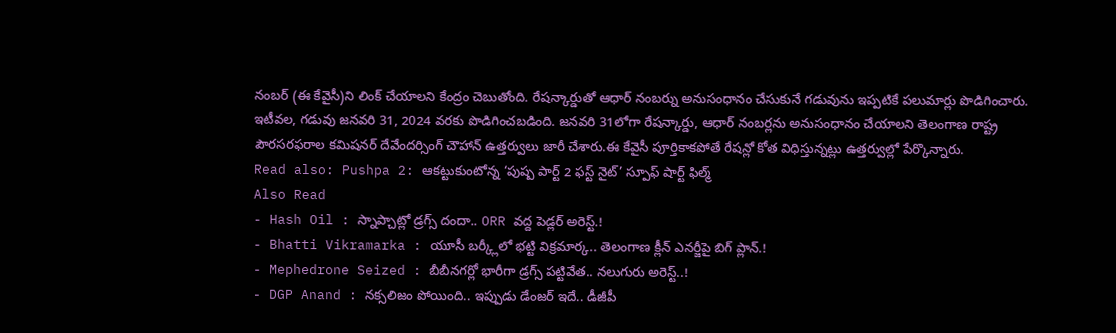నంబర్ (ఈ కేవైసీ)ని లింక్ చేయాలని కేంద్రం చెబుతోంది. రేషన్కార్డుతో ఆధార్ నంబర్ను అనుసంధానం చేసుకునే గడువును ఇప్పటికే పలుమార్లు పొడిగించారు. ఇటీవల, గడువు జనవరి 31, 2024 వరకు పొడిగించబడింది. జనవరి 31లోగా రేషన్కార్డు, ఆధార్ నంబర్లను అనుసంధానం చేయాలని తెలంగాణ రాష్ట్ర పౌరసరఫరాల కమిషనర్ దేవేందర్సింగ్ చౌహాన్ ఉత్తర్వులు జారీ చేశారు.ఈ కేవైసీ పూర్తికాకపోతే రేషన్లో కోత విధిస్తున్నట్లు ఉత్తర్వుల్లో పేర్కొన్నారు.
Read also: Pushpa 2: ఆకట్టుకుంటోన్న ‘పుష్ప పార్ట్ 2 ఫస్ట్ నైట్’ స్పూఫ్ షార్ట్ ఫిల్మ్
Also Read
- Hash Oil : స్నాప్చాట్లో డ్రగ్స్ దందా.. ORR వద్ద పెడ్లర్ అరెస్ట్.!
- Bhatti Vikramarka : యూసీ బర్క్లీలో భట్టి విక్రమార్క.. తెలంగాణ క్లీన్ ఎనర్జీపై బిగ్ ప్లాన్.!
- Mephedrone Seized : బీబీనగర్లో భారీగా డ్రగ్స్ పట్టివేత.. నలుగురు అరెస్ట్..!
- DGP Anand : నక్సలిజం పోయింది.. ఇప్పుడు డేంజర్ ఇదే.. డీజీపీ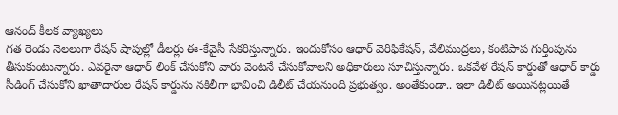ఆనంద్ కీలక వ్యాఖ్యలు
గత రెండు నెలలుగా రేషన్ షాపుల్లో డీలర్లు ఈ-కేవైసీ సేకరిస్తున్నారు. ఇందుకోసం ఆధార్ వెరిఫికేషన్, వేలిముద్రలు, కంటిపాప గుర్తింపును తీసుకుంటున్నారు. ఎవరైనా ఆధార్ లింక్ చేసుకోని వారు వెంటనే చేసుకోవాలని అధికారులు సూచిస్తున్నారు. ఒకవేళ రేషన్ కార్డుతో ఆధార్ కార్డు సీడింగ్ చేసుకోని ఖాతాదారుల రేషన్ కార్డును నకిలీగా భావించి డిలీట్ చేయనుంది ప్రభుత్వం. అంతేకుండా.. ఇలా డిలీట్ అయినట్లయితే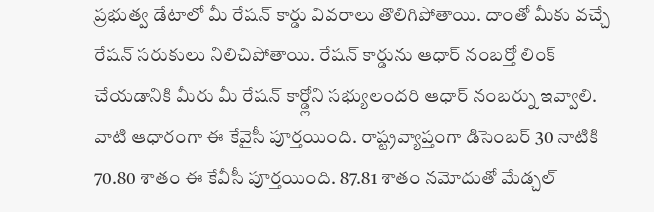ప్రభుత్వ డేటాలో మీ రేషన్ కార్డు వివరాలు తొలిగిపోతాయి. దాంతో మీకు వచ్చే రేషన్ సరుకులు నిలిచిపోతాయి. రేషన్ కార్డును ఆధార్ నంబర్తో లింక్ చేయడానికి మీరు మీ రేషన్ కార్డ్లోని సభ్యులందరి ఆధార్ నంబర్ను ఇవ్వాలి. వాటి ఆధారంగా ఈ కేవైసీ పూర్తయింది. రాష్ట్రవ్యాప్తంగా డిసెంబర్ 30 నాటికి 70.80 శాతం ఈ కేవీసీ పూర్తయింది. 87.81 శాతం నమోదుతో మేడ్చల్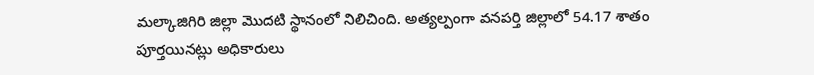మల్కాజిగిరి జిల్లా మొదటి స్థానంలో నిలిచింది. అత్యల్పంగా వనపర్తి జిల్లాలో 54.17 శాతం పూర్తయినట్లు అధికారులు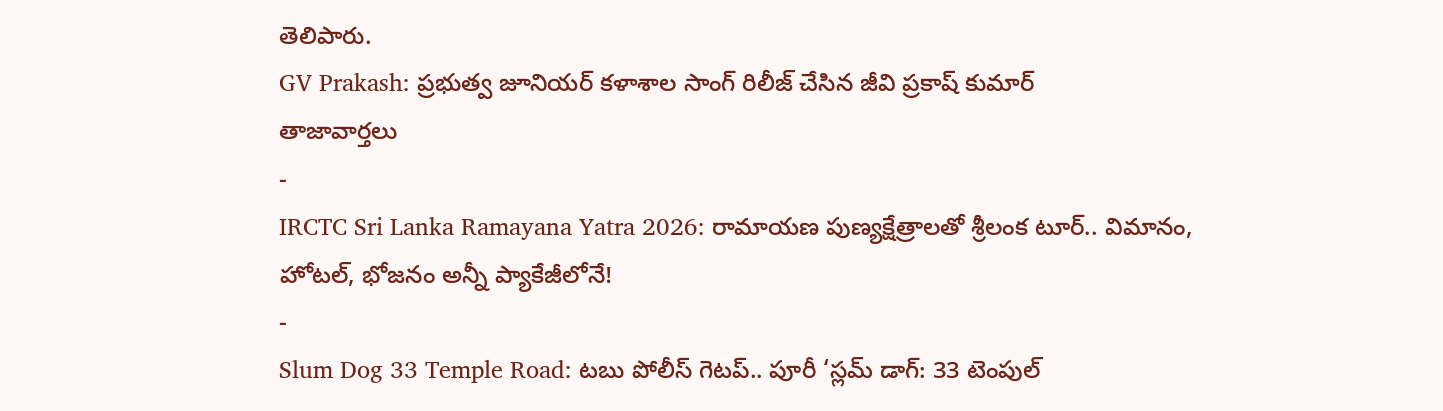తెలిపారు.
GV Prakash: ప్రభుత్వ జూనియర్ కళాశాల సాంగ్ రిలీజ్ చేసిన జీవి ప్రకాష్ కుమార్
తాజావార్తలు
-
IRCTC Sri Lanka Ramayana Yatra 2026: రామాయణ పుణ్యక్షేత్రాలతో శ్రీలంక టూర్.. విమానం, హోటల్, భోజనం అన్నీ ప్యాకేజీలోనే!
-
Slum Dog 33 Temple Road: టబు పోలీస్ గెటప్.. పూరీ ‘స్లమ్ డాగ్: 33 టెంపుల్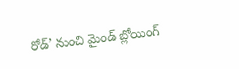రోడ్’ నుంచి మైండ్ బ్లోయింగ్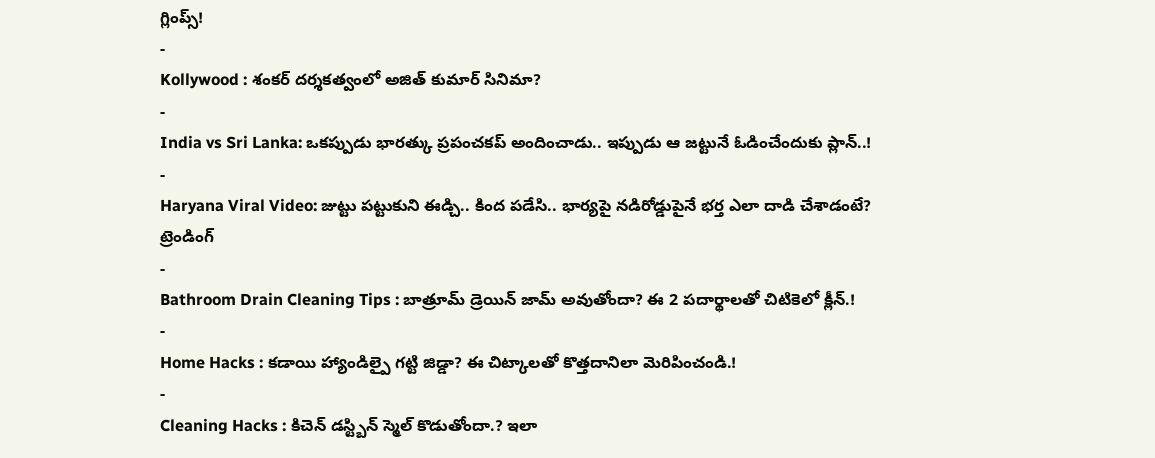గ్లింప్స్!
-
Kollywood : శంకర్ దర్శకత్వంలో అజిత్ కుమార్ సినిమా?
-
India vs Sri Lanka: ఒకప్పుడు భారత్కు ప్రపంచకప్ అందించాడు.. ఇప్పుడు ఆ జట్టునే ఓడించేందుకు ప్లాన్..!
-
Haryana Viral Video: జుట్టు పట్టుకుని ఈడ్చి.. కింద పడేసి.. భార్యపై నడిరోడ్డుపైనే భర్త ఎలా దాడి చేశాడంటే?
ట్రెండింగ్
-
Bathroom Drain Cleaning Tips : బాత్రూమ్ డ్రెయిన్ జామ్ అవుతోందా? ఈ 2 పదార్థాలతో చిటికెలో క్లీన్.!
-
Home Hacks : కడాయి హ్యాండిల్పై గట్టి జిడ్డా? ఈ చిట్కాలతో కొత్తదానిలా మెరిపించండి.!
-
Cleaning Hacks : కిచెన్ డస్ట్బిన్ స్మెల్ కొడుతోందా.? ఇలా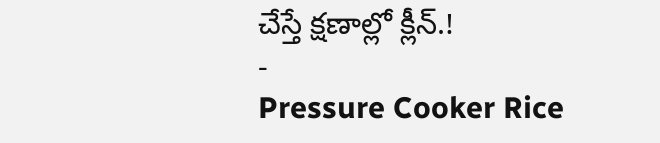చేస్తే క్షణాల్లో క్లీన్.!
-
Pressure Cooker Rice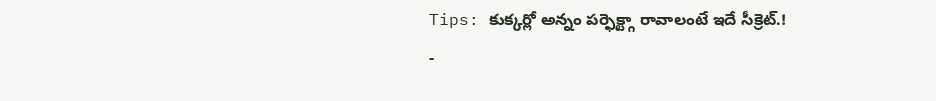Tips: కుక్కర్లో అన్నం పర్ఫెక్ట్గా రావాలంటే ఇదే సీక్రెట్.!
-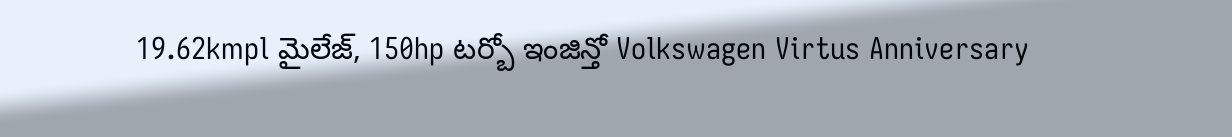19.62kmpl మైలేజ్, 150hp టర్బో ఇంజిన్తో Volkswagen Virtus Anniversary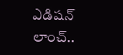ఎడిషన్ లాంచ్..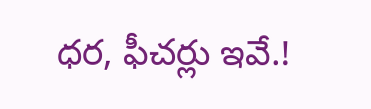ధర, ఫీచర్లు ఇవే.!